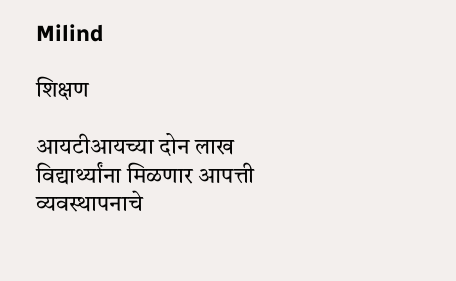Milind

शिक्षण

आयटीआयच्या दोन लाख विद्यार्थ्यांना मिळणार आपत्ती व्यवस्थापनाचे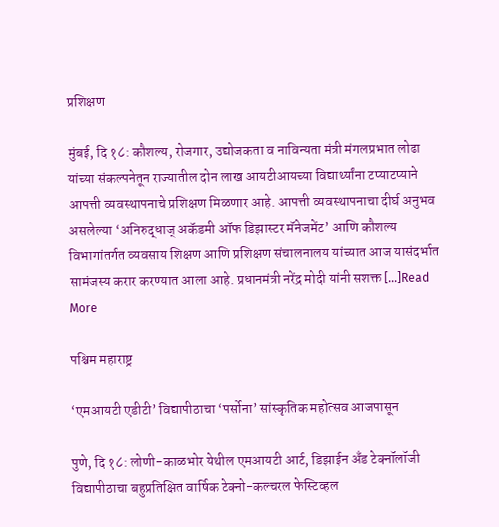प्रशिक्षण

मुंबई, दि १८: कौशल्य, रोजगार, उद्योजकता व नाविन्यता मंत्री मंगलप्रभात लोढा यांच्या संकल्पनेतून राज्यातील दोन लाख आयटीआयच्या विद्यार्थ्यांना टप्याटप्याने आपत्ती व्यवस्थापनाचे प्रशिक्षण मिळणार आहे. आपत्ती व्यवस्थापनाचा दीर्घ अनुभव असलेल्या ‘अनिरुद्धाज् अकॅडमी ऑफ डिझास्टर मॅनेजमेंट’ आणि कौशल्य विभागांतर्गत व्यवसाय शिक्षण आणि प्रशिक्षण संचालनालय यांच्यात आज यासंदर्भात सामंजस्य करार करण्यात आला आहे. प्रधानमंत्री नरेंद्र मोदी यांनी सशक्त […]Read More

पश्चिम महाराष्ट्र

‘एमआयटी एडीटी’ विद्यापीठाचा ‘पर्सोना’ सांस्कृतिक महोत्सव आजपासून

पुणे, दि १८: लोणी-काळभोर येथील एमआयटी आर्ट, डिझाईन अँड टेक्नॉलॉजी विद्यापीठाचा बहुप्रतिक्षित वार्षिक टेक्नो-कल्चरल फेस्टिव्हल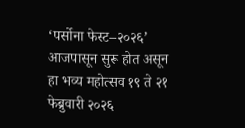‘पर्सोना फेस्ट–२०२६’ आजपासून सुरू होत असून हा भव्य महोत्सव १९ ते २१ फेब्रुवारी २०२६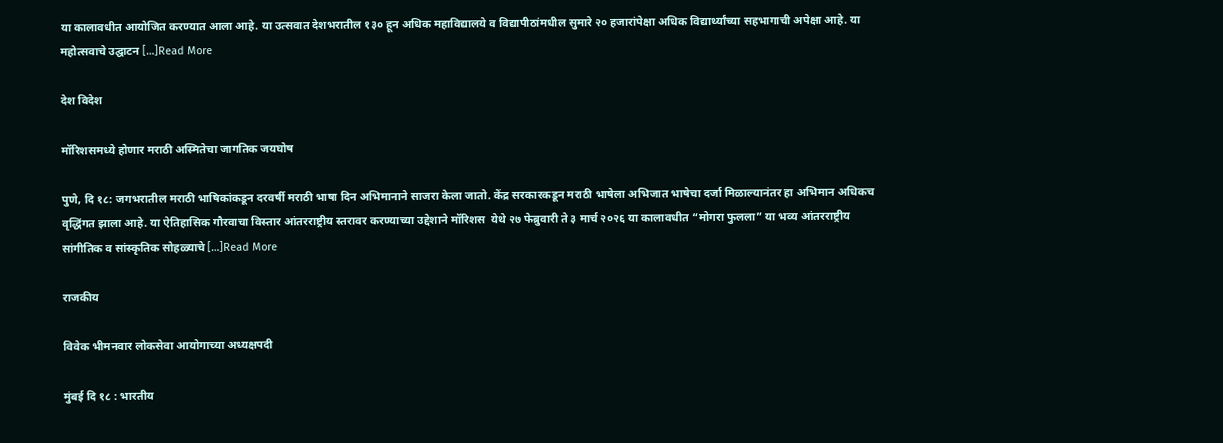या कालावधीत आयोजित करण्यात आला आहे. या उत्सवात देशभरातील १३० हून अधिक महाविद्यालये व विद्यापीठांमधील सुमारे २० हजारांपेक्षा अधिक विद्यार्थ्यांच्या सहभागाची अपेक्षा आहे. या महोत्सवाचे उद्घाटन […]Read More

देश विदेश

मॉरिशसमध्ये होणार मराठी अस्मितेचा जागतिक जयघोष

पुणे, दि १८: जगभरातील मराठी भाषिकांकडून दरवर्षी मराठी भाषा दिन अभिमानाने साजरा केला जातो. केंद्र सरकारकडून मराठी भाषेला अभिजात भाषेचा दर्जा मिळाल्यानंतर हा अभिमान अधिकच वृद्धिंगत झाला आहे. या ऐतिहासिक गौरवाचा विस्तार आंतरराष्ट्रीय स्तरावर करण्याच्या उद्देशाने मॉरिशस  येथे २७ फेब्रुवारी ते ३ मार्च २०२६ या कालावधीत “मोगरा फुलला” या भव्य आंतरराष्ट्रीय सांगीतिक व सांस्कृतिक सोहळ्याचे […]Read More

राजकीय

विवेक भीमनवार लोकसेवा आयोगाच्या अध्यक्षपदी

मुंबई दि १८ : भारतीय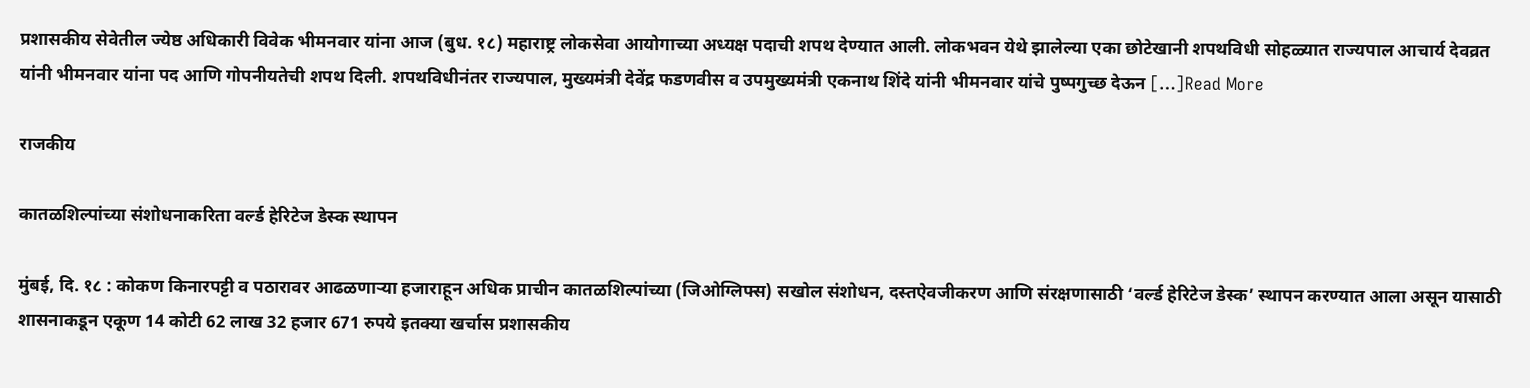प्रशासकीय सेवेतील ज्येष्ठ अधिकारी विवेक भीमनवार यांना आज (बुध. १८) महाराष्ट्र लोकसेवा आयोगाच्या अध्यक्ष पदाची शपथ देण्यात आली. लोकभवन येथे झालेल्या एका छोटेखानी शपथविधी सोहळ्यात राज्यपाल आचार्य देवव्रत यांनी भीमनवार यांना पद आणि गोपनीयतेची शपथ दिली. शपथविधीनंतर राज्यपाल, मुख्यमंत्री देवेंद्र फडणवीस व उपमुख्यमंत्री एकनाथ शिंदे यांनी भीमनवार यांचे पुष्पगुच्छ देऊन […]Read More

राजकीय

कातळशिल्पांच्या संशोधनाकरिता वर्ल्ड हेरिटेज डेस्क स्थापन

मुंबई, दि. १८ : कोकण किनारपट्टी व पठारावर आढळणाऱ्या हजाराहून अधिक प्राचीन कातळशिल्पांच्या (जिओग्लिफ्स) सखोल संशोधन, दस्तऐवजीकरण आणि संरक्षणासाठी ‘वर्ल्ड हेरिटेज डेस्क’ स्थापन करण्यात आला असून यासाठी शासनाकडून एकूण 14 कोटी 62 लाख 32 हजार 671 रुपये इतक्या खर्चास प्रशासकीय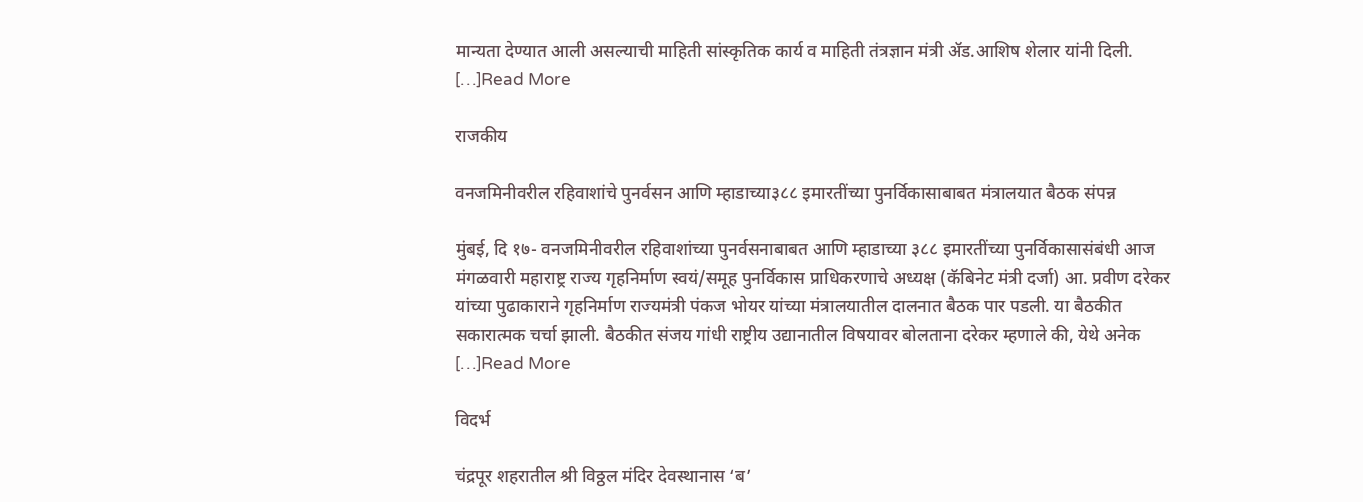मान्यता देण्यात आली असल्याची माहिती सांस्कृतिक कार्य व माहिती तंत्रज्ञान मंत्री ॲड.आशिष शेलार यांनी दिली. […]Read More

राजकीय

वनजमिनीवरील रहिवाशांचे पुनर्वसन आणि म्हाडाच्या३८८ इमारतींच्या पुनर्विकासाबाबत मंत्रालयात बैठक संपन्न

मुंबई, दि १७- वनजमिनीवरील रहिवाशांच्या पुनर्वसनाबाबत आणि म्हाडाच्या ३८८ इमारतींच्या पुनर्विकासासंबंधी आज मंगळवारी महाराष्ट्र राज्य गृहनिर्माण स्वयं/समूह पुनर्विकास प्राधिकरणाचे अध्यक्ष (कॅबिनेट मंत्री दर्जा) आ. प्रवीण दरेकर यांच्या पुढाकाराने गृहनिर्माण राज्यमंत्री पंकज भोयर यांच्या मंत्रालयातील दालनात बैठक पार पडली. या बैठकीत सकारात्मक चर्चा झाली. बैठकीत संजय गांधी राष्ट्रीय उद्यानातील विषयावर बोलताना दरेकर म्हणाले की, येथे अनेक […]Read More

विदर्भ

चंद्रपूर शहरातील श्री विठ्ठल मंदिर देवस्थानास ‘ब’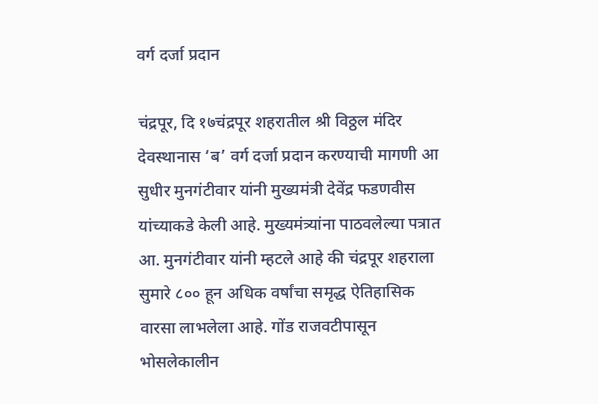वर्ग दर्जा प्रदान

चंद्रपूर, दि १७चंद्रपूर शहरातील श्री विठ्ठल मंदिर देवस्थानास ‘ब’ वर्ग दर्जा प्रदान करण्याची मागणी आ सुधीर मुनगंटीवार यांनी मुख्यमंत्री देवेंद्र फडणवीस यांच्याकडे केली आहे. मुख्यमंत्र्यांना पाठवलेल्या पत्रात आ. मुनगंटीवार यांनी म्हटले आहे की चंद्रपूर शहराला सुमारे ८०० हून अधिक वर्षांचा समृद्ध ऐतिहासिक वारसा लाभलेला आहे. गोंड राजवटीपासून भोसलेकालीन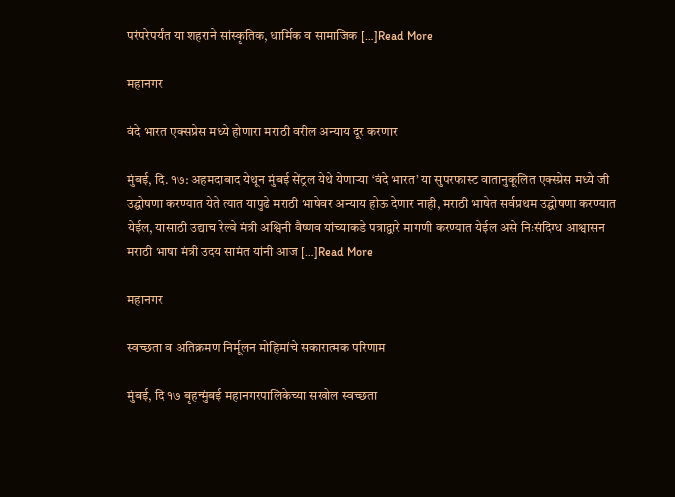परंपरेपर्यंत या शहराने सांस्कृतिक, धार्मिक व सामाजिक […]Read More

महानगर

वंदे भारत एक्सप्रेस मध्ये होणारा मराठी वरील अन्याय दूर करणार

मुंबई, दि. १७: अहमदाबाद येथून मुंबई सेंट्रल येथे येणाऱ्या ‘वंदे भारत’ या सुपरफास्ट वातानुकूलित एक्स्प्रेस मध्ये जी उद्घोषणा करण्यात येते त्यात यापुढे मराठी भाषेवर अन्याय होऊ देणार नाही, मराठी भाषेत सर्वप्रथम उद्घोषणा करण्यात येईल, यासाठी उद्याच रेल्वे मंत्री अश्विनी वैष्णव यांच्याकडे पत्राद्वारे मागणी करण्यात येईल असे निःसंदिग्ध आश्वासन मराठी भाषा मंत्री उदय सामंत यांनी आज […]Read More

महानगर

स्वच्छता व अतिक्रमण निर्मूलन मोहिमांचे सकारात्मक परिणाम

मुंबई, दि १७ बृहन्मुंबई महानगरपालिकेच्या सखोल स्वच्छता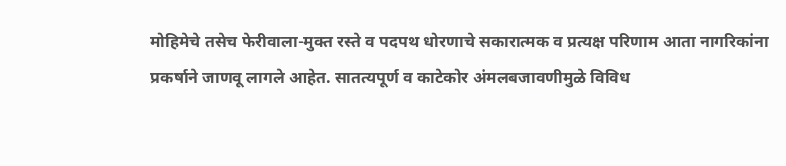मोहिमेचे तसेच फेरीवाला-मुक्त रस्ते व पदपथ धोरणाचे सकारात्मक व प्रत्यक्ष परिणाम आता नागरिकांना प्रकर्षाने जाणवू लागले आहेत. सातत्यपूर्ण व काटेकोर अंमलबजावणीमुळे विविध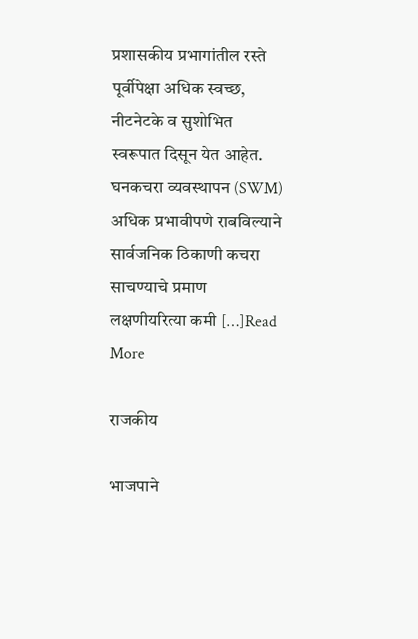प्रशासकीय प्रभागांतील रस्ते पूर्वीपेक्षा अधिक स्वच्छ, नीटनेटके व सुशोभित स्वरूपात दिसून येत आहेत. घनकचरा व्यवस्थापन (SWM) अधिक प्रभावीपणे राबविल्याने सार्वजनिक ठिकाणी कचरा साचण्याचे प्रमाण लक्षणीयरित्या कमी […]Read More

राजकीय

भाजपाने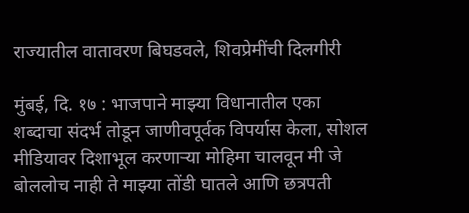राज्यातील वातावरण बिघडवले, शिवप्रेमींची दिलगीरी

मुंबई, दि. १७ : भाजपाने माझ्या विधानातील एका शब्दाचा संदर्भ तोडून जाणीवपूर्वक विपर्यास केला, सोशल मीडियावर दिशाभूल करणाऱ्या मोहिमा चालवून मी जे बोललोच नाही ते माझ्या तोंडी घातले आणि छत्रपती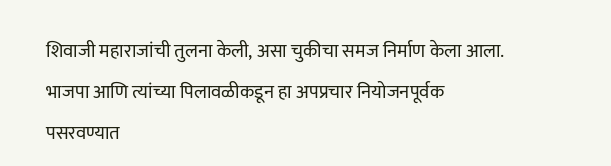शिवाजी महाराजांची तुलना केली, असा चुकीचा समज निर्माण केला आला. भाजपा आणि त्यांच्या पिलावळीकडून हा अपप्रचार नियोजनपूर्वक पसरवण्यात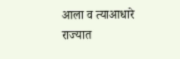आला व त्याआधारे राज्यात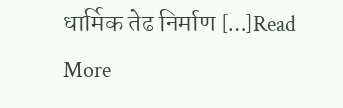धार्मिक तेढ निर्माण […]Read More